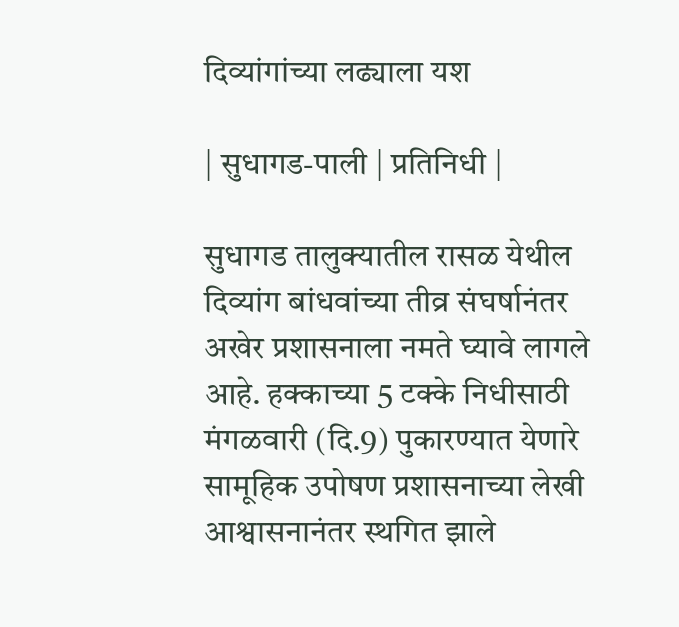दिव्यांगांच्या लढ्याला यश

| सुधागड-पाली | प्रतिनिधी |

सुधागड तालुक्यातील रासळ येथील दिव्यांग बांधवांच्या तीव्र संघर्षानंतर अखेर प्रशासनाला नमते घ्यावे लागले आहे. हक्काच्या 5 टक्के निधीसाठी मंगळवारी (दि.9) पुकारण्यात येणारे सामूहिक उपोषण प्रशासनाच्या लेखी आश्वासनानंतर स्थगित झाले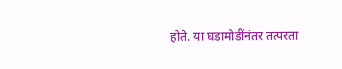होते. या घडामोडींनंतर तत्परता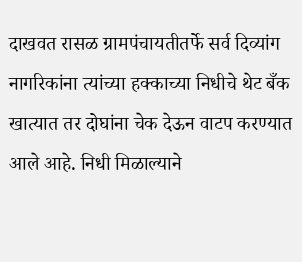दाखवत रासळ ग्रामपंचायतीतर्फे सर्व दिव्यांग नागरिकांना त्यांच्या हक्काच्या निधीचे थेट बँक खात्यात तर दोघांना चेक देऊन वाटप करण्यात आले आहे. निधी मिळाल्याने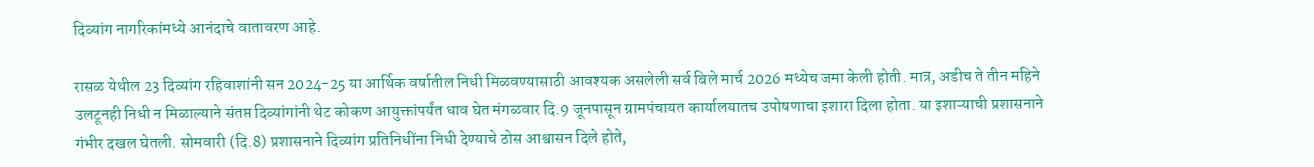दिव्यांग नागरिकांमध्ये आनंदाचे वातावरण आहे.

रासळ येथील 23 दिव्यांग रहिवाशांनी सन 2024-25 या आर्थिक वर्षातील निधी मिळवण्यासाठी आवश्यक असलेली सर्व बिले मार्च 2026 मध्येच जमा केली होती. मात्र, अडीच ते तीन महिने उलटूनही निधी न मिळाल्याने संतप्त दिव्यांगांनी थेट कोकण आयुक्तांपर्यंत धाव घेत मंगळवार दि.9 जूनपासून ग्रामपंचायत कार्यालयातच उपोषणाचा इशारा दिला होता. या इशाऱ्याची प्रशासनाने गंभीर दखल घेतली. सोमवारी (दि.8) प्रशासनाने दिव्यांग प्रतिनिधींना निधी देण्याचे ठोस आश्वासन दिले होते,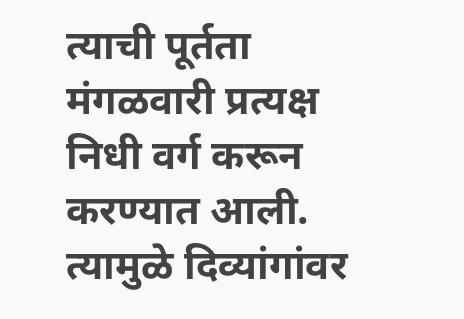त्याची पूर्तता मंगळवारी प्रत्यक्ष निधी वर्ग करून करण्यात आली. त्यामुळे दिव्यांगांवर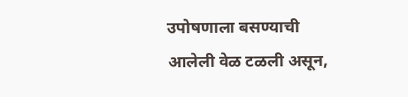उपोषणाला बसण्याची आलेली वेळ टळली असून,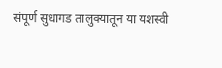संपूर्ण सुधागड तालुक्यातून या यशस्वी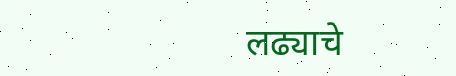लढ्याचे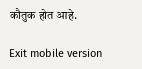कौतुक होत आहे.

Exit mobile version